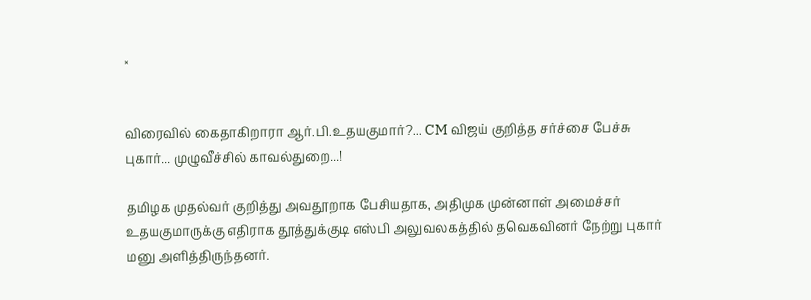×


விரைவில் கைதாகிறாரா ஆர்.பி.உதயகுமார்?... CM விஜய் குறித்த சர்ச்சை பேச்சு புகார்... முழுவீச்சில் காவல்துறை...!

தமிழக முதல்வர் குறித்து அவதூறாக பேசியதாக, அதிமுக முன்னாள் அமைச்சர் உதயகுமாருக்கு எதிராக தூத்துக்குடி எஸ்பி அலுவலகத்தில் தவெகவினர் நேற்று புகார் மனு அளித்திருந்தனர்.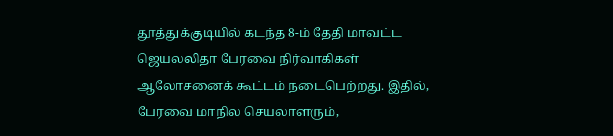தூத்துக்குடியில் கடந்த 8-ம் தேதி மாவட்ட ஜெயலலிதா பேரவை நிர்வாகிகள் ஆலோசனைக் கூட்டம் நடைபெற்றது. இதில், பேரவை மாநில செயலாளரும்,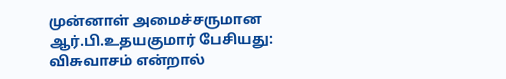முன்னாள் அமைச்சருமான ஆர்.பி.உதயகுமார் பேசியது: விசுவாசம் என்றால்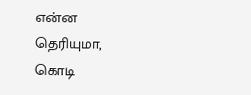என்ன தெரியுமா, கொடி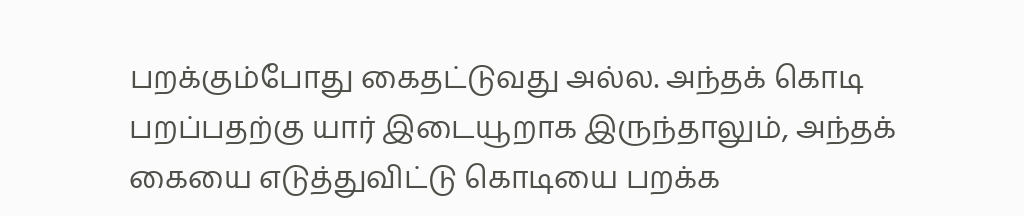பறக்கும்போது கைதட்டுவது அல்ல. அந்தக் கொடி பறப்பதற்கு யார் இடையூறாக இருந்தாலும், அந்தக் கையை எடுத்துவிட்டு கொடியை பறக்க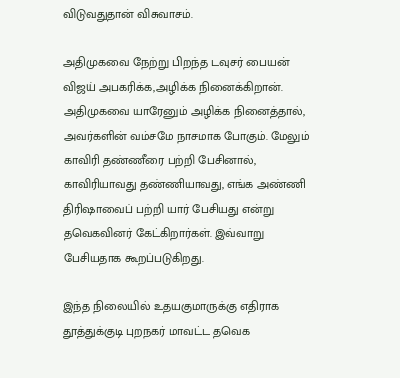விடுவதுதான் விசுவாசம்.

அதிமுகவை நேற்று பிறந்த டவுசர் பையன் விஜய் அபகரிக்க,அழிக்க நினைக்கிறான். அதிமுகவை யாரேனும் அழிக்க நினைத்தால், அவர்களின் வம்சமே நாசமாக போகும். மேலும் காவிரி தண்ணீரை பற்றி பேசினால், காவிரியாவது தண்ணியாவது, எங்க அண்ணி திரிஷாவைப் பற்றி யார் பேசியது என்று தவெகவினர் கேட்கிறார்கள். இவ்வாறு பேசியதாக கூறப்படுகிறது.

இந்த நிலையில் உதயகுமாருக்கு எதிராக தூத்துக்குடி புறநகர் மாவட்ட தவெக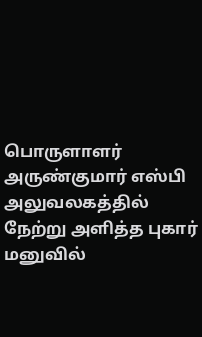பொருளாளர் அருண்குமார் எஸ்பி அலுவலகத்தில் நேற்று அளித்த புகார் மனுவில்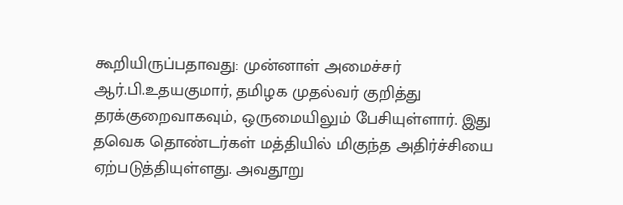கூறியிருப்பதாவது: முன்னாள் அமைச்சர் ஆர்.பி.உதயகுமார், தமிழக முதல்வர் குறித்து தரக்குறைவாகவும், ஒருமையிலும் பேசியுள்ளார். இது தவெக தொண்டர்கள் மத்தியில் மிகுந்த அதிர்ச்சியை ஏற்படுத்தியுள்ளது. அவதூறு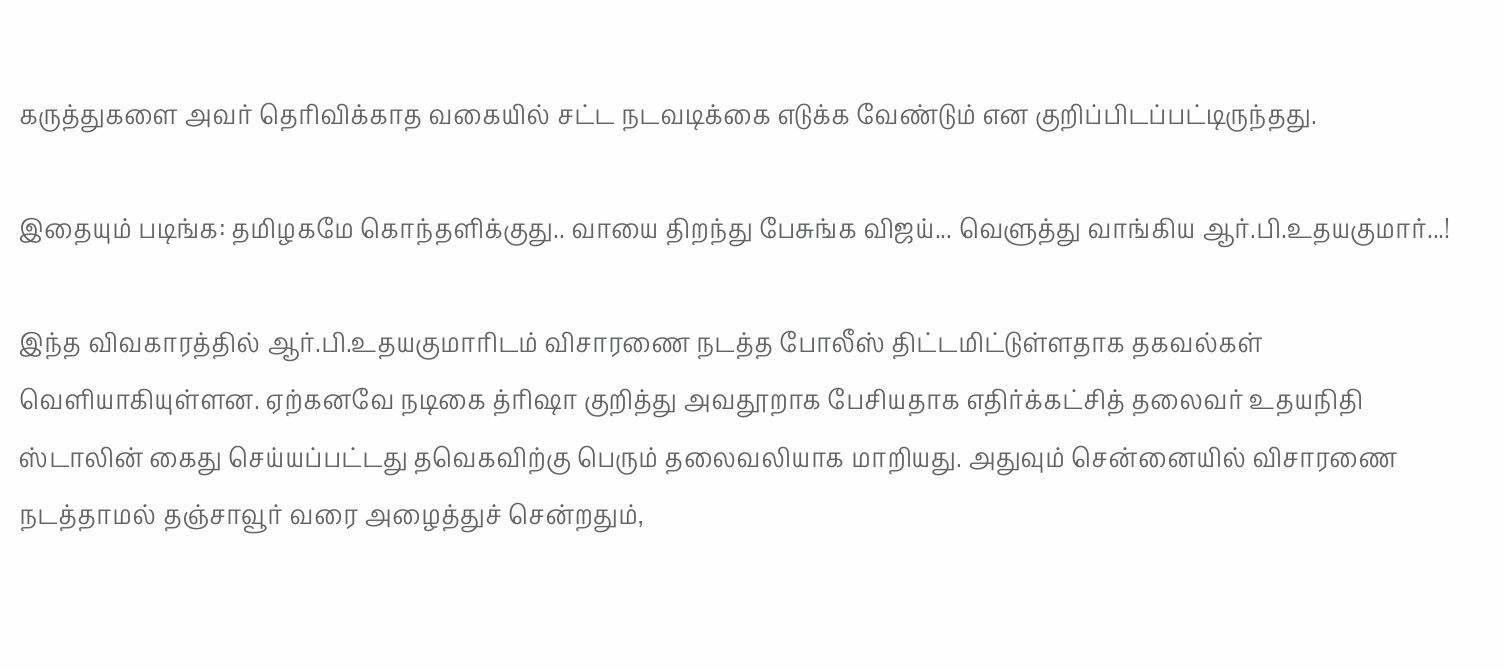கருத்துகளை அவர் தெரிவிக்காத வகையில் சட்ட நடவடிக்கை எடுக்க வேண்டும் என குறிப்பிடப்பட்டிருந்தது.

இதையும் படிங்க: தமிழகமே கொந்தளிக்குது.. வாயை திறந்து பேசுங்க விஜய்... வெளுத்து வாங்கிய ஆர்.பி.உதயகுமார்...!

இந்த விவகாரத்தில் ஆர்.பி.உதயகுமாரிடம் விசாரணை நடத்த போலீஸ் திட்டமிட்டுள்ளதாக தகவல்கள் வெளியாகியுள்ளன. ஏற்கனவே நடிகை த்ரிஷா குறித்து அவதூறாக பேசியதாக எதிர்க்கட்சித் தலைவர் உதயநிதி ஸ்டாலின் கைது செய்யப்பட்டது தவெகவிற்கு பெரும் தலைவலியாக மாறியது. அதுவும் சென்னையில் விசாரணை நடத்தாமல் தஞ்சாவூர் வரை அழைத்துச் சென்றதும்,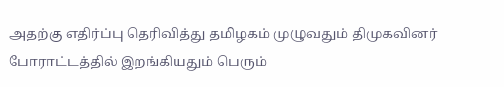அதற்கு எதிர்ப்பு தெரிவித்து தமிழகம் முழுவதும் திமுகவினர் போராட்டத்தில் இறங்கியதும் பெரும்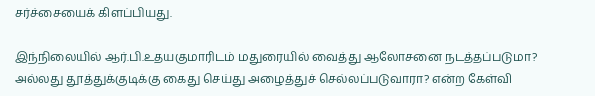சர்ச்சையைக் கிளப்பியது.

இந்நிலையில் ஆர்.பி.உதயகுமாரிடம் மதுரையில் வைத்து ஆலோசனை நடத்தப்படுமா? அல்லது தூத்துக்குடிக்கு கைது செய்து அழைத்துச் செல்லப்படுவாரா? என்ற கேள்வி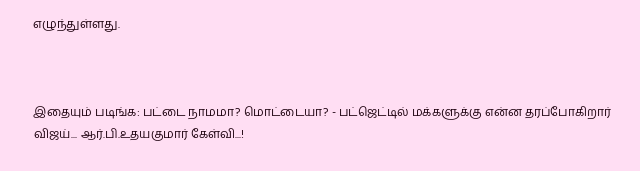எழுந்துள்ளது.



இதையும் படிங்க: பட்டை நாமமா? மொட்டையா? - பட்ஜெட்டில் மக்களுக்கு என்ன தரப்போகிறார் விஜய்... ஆர்.பி.உதயகுமார் கேள்வி...!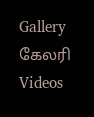Gallery கேலரி Videos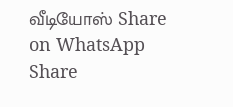வீடியோஸ் Share on WhatsApp Share